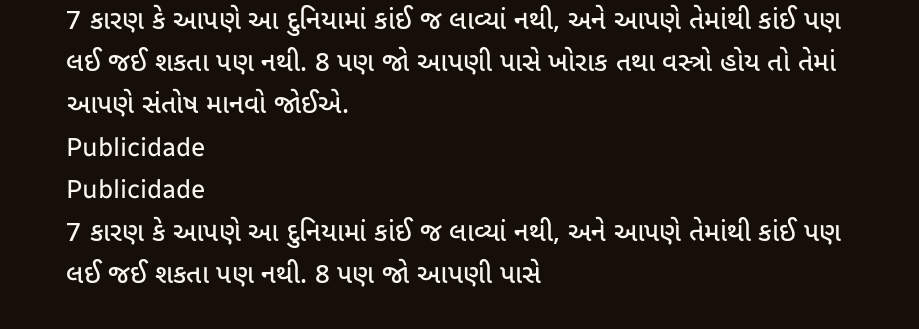7 કારણ કે આપણે આ દુનિયામાં કાંઈ જ લાવ્યાં નથી, અને આપણે તેમાંથી કાંઈ પણ લઈ જઈ શકતા પણ નથી. 8 પણ જો આપણી પાસે ખોરાક તથા વસ્ત્રો હોય તો તેમાં આપણે સંતોષ માનવો જોઈએ.
Publicidade
Publicidade
7 કારણ કે આપણે આ દુનિયામાં કાંઈ જ લાવ્યાં નથી, અને આપણે તેમાંથી કાંઈ પણ લઈ જઈ શકતા પણ નથી. 8 પણ જો આપણી પાસે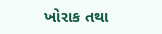ખોરાક તથા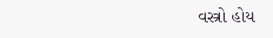વસ્ત્રો હોય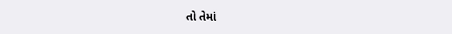તો તેમાં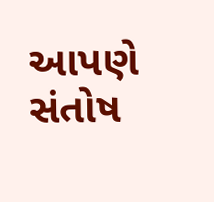આપણે સંતોષ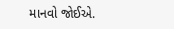માનવો જોઈએ.